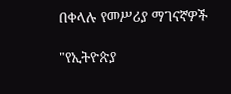በቀላሉ የመሥሪያ ማገናኛዎች

"የኢትዮጵያ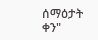ሰማዕታት ቀን"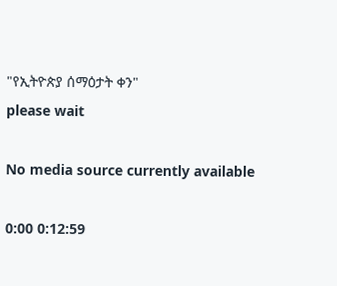"የኢትዮጵያ ሰማዕታት ቀን"
please wait

No media source currently available

0:00 0:12:59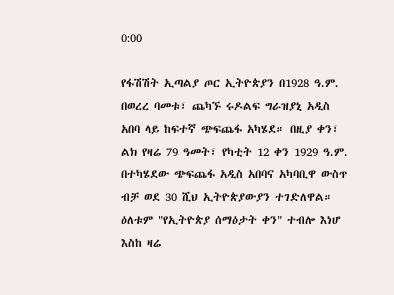0:00

የፋሽሽት ኢጣልያ ጦር ኢትዮጵያን በ1928 ዓ.ም. በወረረ ባመቱ፣ ጨካኙ ሩዶልፍ ግራዝያኒ አዲስ አበባ ላይ ከፍተኛ ጭፍጨፋ አካሄደ። በዚያ ቀን፣ ልክ የዛሬ 79 ዓመት፣ የካቲት 12 ቀን 1929 ዓ.ም. በተካሄደው ጭፍጨፋ አዲስ አበባና አካባቢዋ ውስጥ ብቻ ወደ 30 ሺህ ኢትዮጵያውያን ተገድለዋል። ዕለቱም "የኢትዮጵያ ሰማዕታት ቀን" ተብሎ እነሆ እስከ ዛሬ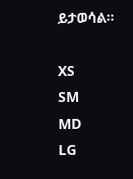ይታወሳል።

XS
SM
MD
LG